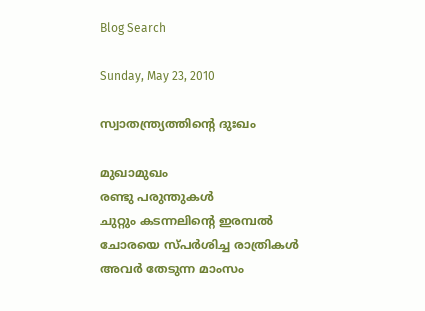Blog Search

Sunday, May 23, 2010

സ്വാതന്ത്ര്യത്തിന്‍റെ ദുഃഖം

മുഖാമുഖം
രണ്ടു പരുന്തുകള്‍
ചുറ്റും കടന്നലിന്റെ ഇരമ്പല്‍
ചോരയെ സ്പര്‍ശിച്ച രാത്രികള്‍
അവര്‍ തേടുന്ന മാംസം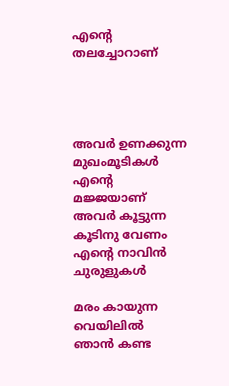എന്‍റെ തലച്ചോറാണ്




അവര്‍ ഉണക്കുന്ന മുഖംമൂടികള്‍
എന്‍റെ മജ്ജയാണ്
അവര്‍ കൂട്ടുന്ന കൂടിനു വേണം
എന്‍റെ നാവിന്‍ ചുരുളുകള്‍

മരം കായുന്ന വെയിലില്‍
ഞാന്‍ കണ്ട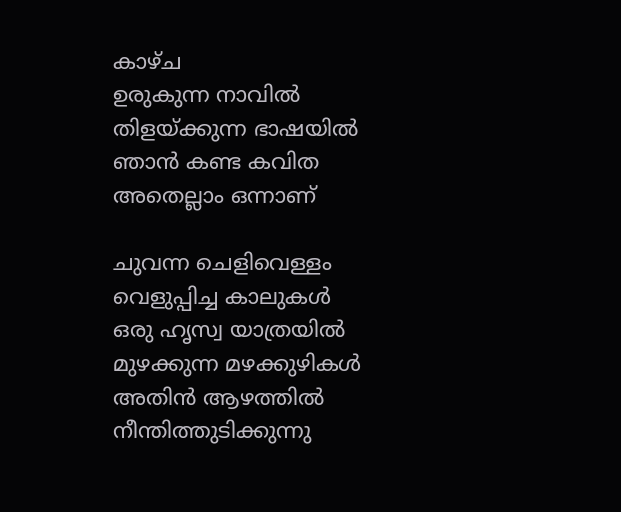കാഴ്ച
ഉരുകുന്ന നാവില്‍
തിളയ്ക്കുന്ന ഭാഷയില്‍
ഞാന്‍ കണ്ട കവിത
അതെല്ലാം ഒന്നാണ്

ചുവന്ന ചെളിവെള്ളം
വെളുപ്പിച്ച കാലുകള്‍
ഒരു ഹൃസ്വ യാത്രയില്‍
മുഴക്കുന്ന മഴക്കുഴികള്‍
അതിന്‍ ആഴത്തില്‍
നീന്തിത്തുടിക്കുന്നു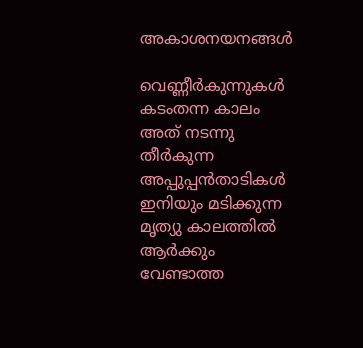അകാശനയനങ്ങള്‍

വെണ്ണീര്‍കുന്നുകള്‍
കടംതന്ന കാലം
അത് നടന്നു തീര്‍കുന്ന
അപ്പുപ്പന്‍താടികള്‍
ഇനിയും മടിക്കുന്ന
മൃത്യു കാലത്തില്‍
ആര്‍ക്കും വേണ്ടാത്ത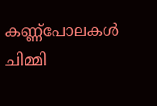കണ്ണ്പോലകള്‍ ചിമ്മി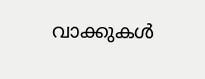വാക്കുകള്‍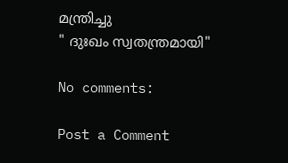മന്ത്രിച്ചു
" ദുഃഖം സ്വതന്ത്രമായി"

No comments:

Post a Comment